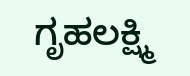ಗೃಹಲಕ್ಷ್ಮಿ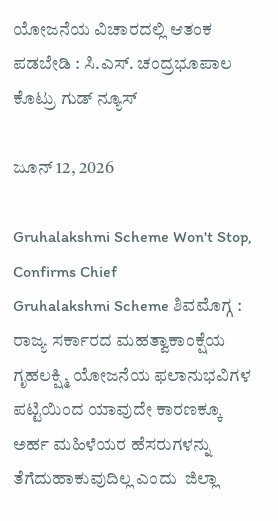ಯೋಜನೆಯ ವಿಚಾರದಲ್ಲಿ ಆತಂಕ ಪಡಬೇಡಿ : ಸಿ.ಎಸ್. ಚಂದ್ರಭೂಪಾಲ ಕೊಟ್ರು ಗುಡ್ ನ್ಯೂಸ್

ಜೂನ್ 12, 2026

Gruhalakshmi Scheme Won't Stop, Confirms Chief
Gruhalakshmi Scheme ಶಿವಮೊಗ್ಗ : ರಾಜ್ಯ ಸರ್ಕಾರದ ಮಹತ್ವಾಕಾಂಕ್ಷೆಯ ಗೃಹಲಕ್ಷ್ಮಿ ಯೋಜನೆಯ ಫಲಾನುಭವಿಗಳ ಪಟ್ಟಿಯಿಂದ ಯಾವುದೇ ಕಾರಣಕ್ಕೂ ಅರ್ಹ ಮಹಿಳೆಯರ ಹೆಸರುಗಳನ್ನು ತೆಗೆದುಹಾಕುವುದಿಲ್ಲ ಎಂದು  ಜಿಲ್ಲಾ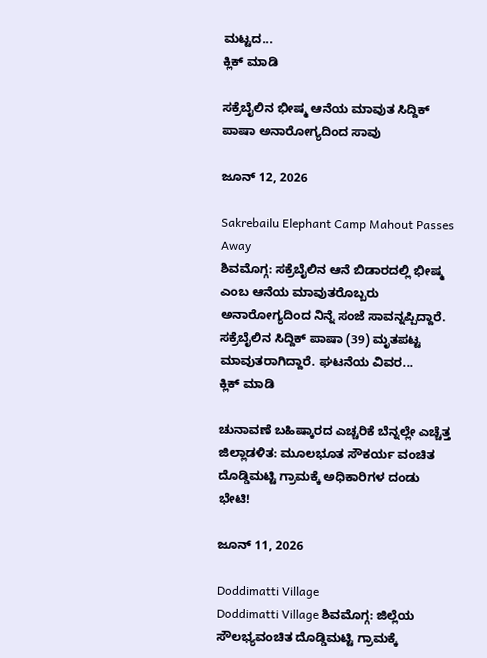ಮಟ್ಟದ...
ಕ್ಲಿಕ್ ಮಾಡಿ

ಸಕ್ರೆಬೈಲಿನ ಭೀಷ್ಮ ಆನೆಯ ಮಾವುತ ಸಿದ್ದಿಕ್ ಪಾಷಾ ಅನಾರೋಗ್ಯದಿಂದ ಸಾವು

ಜೂನ್ 12, 2026

Sakrebailu Elephant Camp Mahout Passes Away
ಶಿವಮೊಗ್ಗ: ಸಕ್ರೆಬೈಲಿನ ಆನೆ ಬಿಡಾರದಲ್ಲಿ ಭೀಷ್ಮ ಎಂಬ ಆನೆಯ ಮಾವುತರೊಬ್ಬರು ಅನಾರೋಗ್ಯದಿಂದ ನಿನ್ನೆ ಸಂಜೆ ಸಾವನ್ನಪ್ಪಿದ್ದಾರೆ. ಸಕ್ರೆಬೈಲಿನ ಸಿದ್ದಿಕ್ ಪಾಷಾ (39) ಮೃತಪಟ್ಟ ಮಾವುತರಾಗಿದ್ದಾರೆ. ಘಟನೆಯ ವಿವರ...
ಕ್ಲಿಕ್ ಮಾಡಿ

ಚುನಾವಣೆ ಬಹಿಷ್ಕಾರದ ಎಚ್ಚರಿಕೆ ಬೆನ್ನಲ್ಲೇ ಎಚ್ಚೆತ್ತ ಜಿಲ್ಲಾಡಳಿತ: ಮೂಲಭೂತ ಸೌಕರ್ಯ ವಂಚಿತ ದೊಡ್ಡಿಮಟ್ಟಿ ಗ್ರಾಮಕ್ಕೆ ಅಧಿಕಾರಿಗಳ ದಂಡು ಭೇಟಿ!

ಜೂನ್ 11, 2026

Doddimatti Village
Doddimatti Village ಶಿವಮೊಗ್ಗ: ಜಿಲ್ಲೆಯ ಸೌಲಭ್ಯವಂಚಿತ ದೊಡ್ಡಿಮಟ್ಟಿ ಗ್ರಾಮಕ್ಕೆ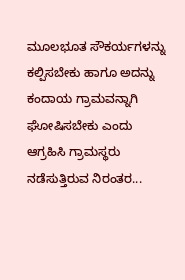ಮೂಲಭೂತ ಸೌಕರ್ಯಗಳನ್ನು ಕಲ್ಪಿಸಬೇಕು ಹಾಗೂ ಅದನ್ನು ಕಂದಾಯ ಗ್ರಾಮವನ್ನಾಗಿ ಘೋಷಿಸಬೇಕು ಎಂದು ಆಗ್ರಹಿಸಿ ಗ್ರಾಮಸ್ಥರು ನಡೆಸುತ್ತಿರುವ ನಿರಂತರ...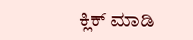ಕ್ಲಿಕ್ ಮಾಡಿ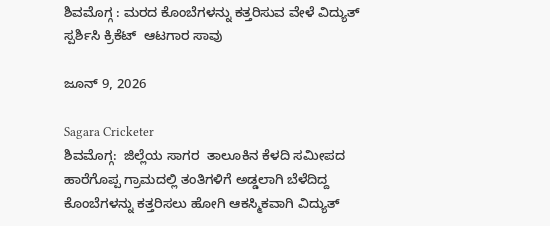ಶಿವಮೊಗ್ಗ : ಮರದ ಕೊಂಬೆಗಳನ್ನು ಕತ್ತರಿಸುವ ವೇಳೆ ವಿದ್ಯುತ್ ಸ್ಪರ್ಶಿಸಿ ಕ್ರಿಕೆಟ್  ಆಟಗಾರ ಸಾವು

ಜೂನ್ 9, 2026

Sagara Cricketer
ಶಿವಮೊಗ್ಗ:  ಜಿಲ್ಲೆಯ ಸಾಗರ  ತಾಲೂಕಿನ ಕೆಳದಿ ಸಮೀಪದ ಹಾರೆಗೊಪ್ಪ ಗ್ರಾಮದಲ್ಲಿ ತಂತಿಗಳಿಗೆ ಅಡ್ಡಲಾಗಿ ಬೆಳೆದಿದ್ದ ಕೊಂಬೆಗಳನ್ನು ಕತ್ತರಿಸಲು ಹೋಗಿ ಆಕಸ್ಮಿಕವಾಗಿ ವಿದ್ಯುತ್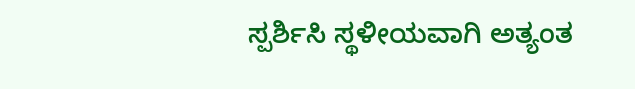ಸ್ಪರ್ಶಿಸಿ ಸ್ಥಳೀಯವಾಗಿ ಅತ್ಯಂತ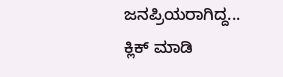ಜನಪ್ರಿಯರಾಗಿದ್ದ...
ಕ್ಲಿಕ್ ಮಾಡಿ